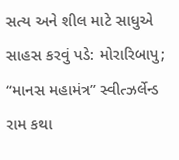સત્ય અને શીલ માટે સાધુએ સાહસ કરવું પડે: મોરારિબાપુ; “માનસ મહામંત્ર” સ્વીત્ઝર્લેન્ડ રામ કથા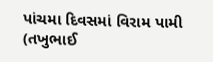પાંચમા દિવસમાં વિરામ પામી
(તખુભાઈ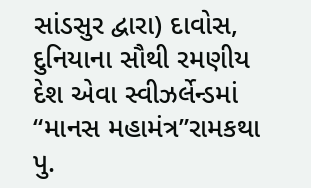સાંડસુર દ્વારા) દાવોસ, દુનિયાના સૌથી રમણીય દેશ એવા સ્વીઝર્લેન્ડમાં “માનસ મહામંત્ર”રામકથા પુ.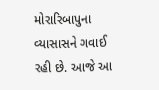મોરારિબાપુના વ્યાસાસને ગવાઈ રહી છે. આજે આ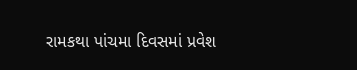રામકથા પાંચમા દિવસમાં પ્રવેશ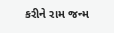કરીને રામ જન્મ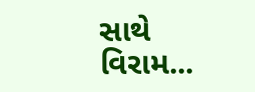સાથે વિરામ...